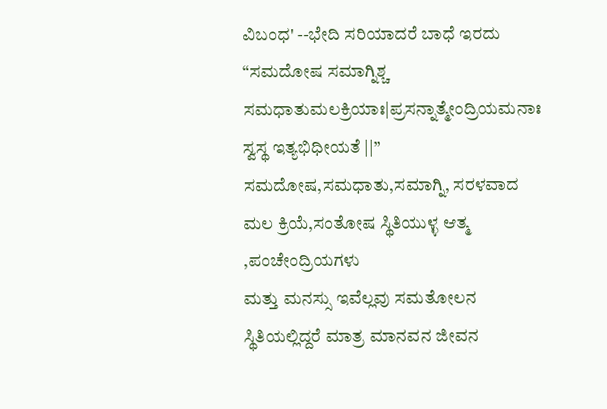ವಿಬಂಧ' --ಭೇದಿ ಸರಿಯಾದರೆ ಬಾಧೆ ಇರದು
“ಸಮದೋಷ ಸಮಾಗ್ನಿಶ್ಚ ಸಮಧಾತುಮಲಕ್ರಿಯಾಃ|ಪ್ರಸನ್ನಾತ್ಮೇಂದ್ರಿಯಮನಾಃ ಸ್ವಸ್ಥ ಇತ್ಯಭಿಧೀಯತೆ ||”
ಸಮದೋಷ,ಸಮಧಾತು,ಸಮಾಗ್ನಿ, ಸರಳವಾದ ಮಲ ಕ್ರಿಯೆ,ಸಂತೋಷ ಸ್ಥಿತಿಯುಳ್ಳ ಆತ್ಮ ,ಪಂಚೇಂದ್ರಿಯಗಳು
ಮತ್ತು ಮನಸ್ಸು ಇವೆಲ್ಲವು ಸಮತೋಲನ ಸ್ಥಿತಿಯಲ್ಲಿದ್ದರೆ ಮಾತ್ರ ಮಾನವನ ಜೀವನ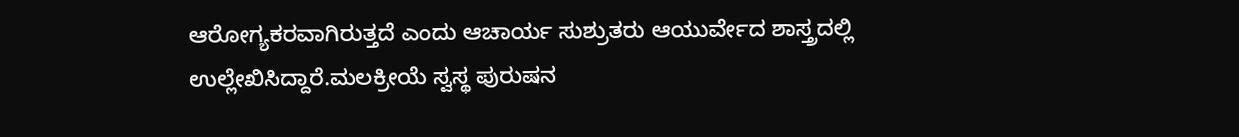ಆರೋಗ್ಯಕರವಾಗಿರುತ್ತದೆ ಎಂದು ಆಚಾರ್ಯ ಸುಶ್ರುತರು ಆಯುರ್ವೇದ ಶಾಸ್ತ್ರದಲ್ಲಿ ಉಲ್ಲೇಖಿಸಿದ್ದಾರೆ.ಮಲಕ್ರೀಯೆ ಸ್ವಸ್ಥ ಪುರುಷನ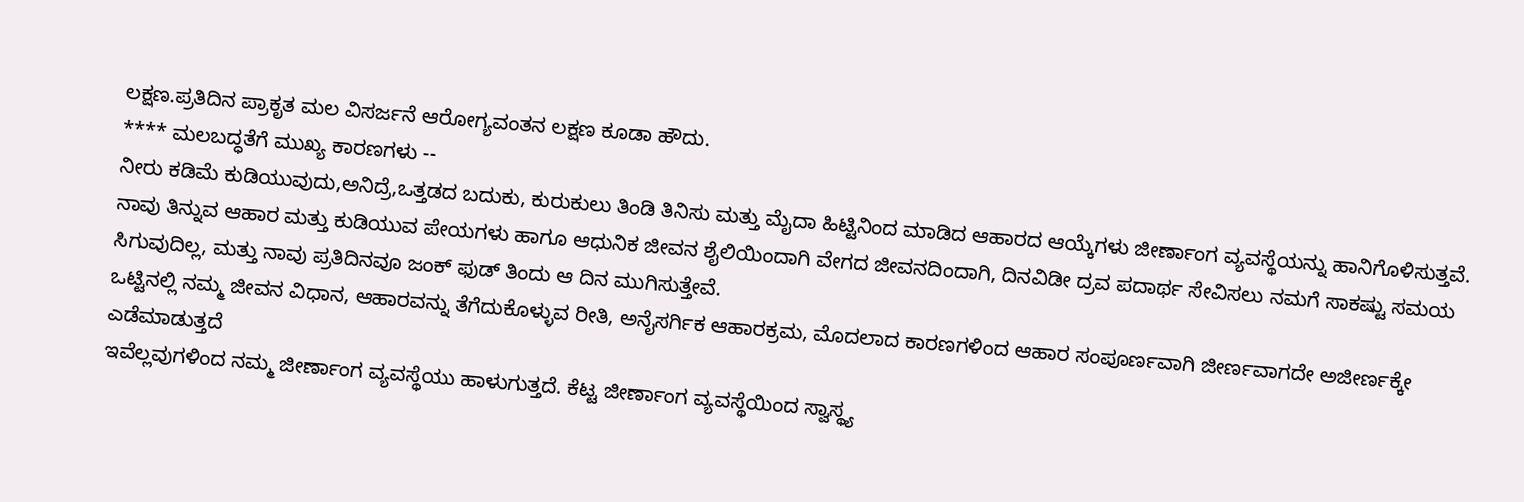ಲಕ್ಷಣ.ಪ್ರತಿದಿನ ಪ್ರಾಕೃತ ಮಲ ವಿಸರ್ಜನೆ ಆರೋಗ್ಯವಂತನ ಲಕ್ಷಣ ಕೂಡಾ ಹೌದು.
**** ಮಲಬದ್ಧತೆಗೆ ಮುಖ್ಯ ಕಾರಣಗಳು --
ನೀರು ಕಡಿಮೆ ಕುಡಿಯುವುದು,ಅನಿದ್ರೆ,ಒತ್ತಡದ ಬದುಕು, ಕುರುಕುಲು ತಿಂಡಿ ತಿನಿಸು ಮತ್ತು ಮೈದಾ ಹಿಟ್ಟಿನಿಂದ ಮಾಡಿದ ಆಹಾರದ ಆಯ್ಕೆಗಳು ಜೀರ್ಣಾಂಗ ವ್ಯವಸ್ಥೆಯನ್ನು ಹಾನಿಗೊಳಿಸುತ್ತವೆ. ನಾವು ತಿನ್ನುವ ಆಹಾರ ಮತ್ತು ಕುಡಿಯುವ ಪೇಯಗಳು ಹಾಗೂ ಆಧುನಿಕ ಜೀವನ ಶೈಲಿಯಿಂದಾಗಿ ವೇಗದ ಜೀವನದಿಂದಾಗಿ, ದಿನವಿಡೀ ದ್ರವ ಪದಾರ್ಥ ಸೇವಿಸಲು ನಮಗೆ ಸಾಕಷ್ಟು ಸಮಯ ಸಿಗುವುದಿಲ್ಲ, ಮತ್ತು ನಾವು ಪ್ರತಿದಿನವೂ ಜಂಕ್ ಫುಡ್ ತಿಂದು ಆ ದಿನ ಮುಗಿಸುತ್ತೇವೆ.
ಒಟ್ಟಿನಲ್ಲಿ ನಮ್ಮ ಜೀವನ ವಿಧಾನ, ಆಹಾರವನ್ನು ತೆಗೆದುಕೊಳ್ಳುವ ರೀತಿ, ಅನೈಸರ್ಗಿಕ ಆಹಾರಕ್ರಮ, ಮೊದಲಾದ ಕಾರಣಗಳಿಂದ ಆಹಾರ ಸಂಪೂರ್ಣವಾಗಿ ಜೀರ್ಣವಾಗದೇ ಅಜೀರ್ಣಕ್ಕೇ ಎಡೆಮಾಡುತ್ತದೆ
ಇವೆಲ್ಲವುಗಳಿಂದ ನಮ್ಮ ಜೀರ್ಣಾಂಗ ವ್ಯವಸ್ಥೆಯು ಹಾಳುಗುತ್ತದೆ. ಕೆಟ್ಟ ಜೀರ್ಣಾಂಗ ವ್ಯವಸ್ಥೆಯಿಂದ ಸ್ವಾಸ್ಥ್ಯ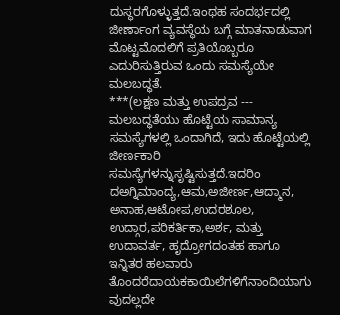ದುಸ್ಥರಗೊಳ್ಳುತ್ತದೆ.ಇಂಥಹ ಸಂದರ್ಭದಲ್ಲಿ ಜೀರ್ಣಾಂಗ ವ್ಯವಸ್ಥೆಯ ಬಗ್ಗೆ ಮಾತನಾಡುವಾಗ ಮೊಟ್ಟಮೊದಲಿಗೆ ಪ್ರತಿಯೊಬ್ಬರೂ ಎದುರಿಸುತ್ತಿರುವ ಒಂದು ಸಮಸ್ಯೆಯೇ ಮಲಬದ್ಧತೆ.
***(ಲಕ್ಷಣ ಮತ್ತು ಉಪದ್ರವ ---
ಮಲಬದ್ಧತೆಯು ಹೊಟ್ಟೆಯ ಸಾಮಾನ್ಯ ಸಮಸ್ಯೆಗಳಲ್ಲಿ ಒಂದಾಗಿದೆ, ಇದು ಹೊಟ್ಟೆಯಲ್ಲಿ ಜೀರ್ಣಕಾರಿ
ಸಮಸ್ಯೆಗಳನ್ನುಸೃಷ್ಟಿಸುತ್ತದೆ.ಇದರಿಂ ದಅಗ್ನಿಮಾಂದ್ಯ,ಆಮ,ಅಜೀರ್ಣ,ಆದ್ಮಾನ, ಅನಾಹ,ಆಟೋಪ,ಉದರಶೂಲ,
ಉದ್ಗಾರ,ಪರಿಕರ್ತಿಕಾ,ಅರ್ಶ, ಮತ್ತು ಉದಾವರ್ತ, ಹೃದ್ರೋಗದಂತಹ ಹಾಗೂ ಇನ್ನಿತರ ಹಲವಾರು ತೊಂದರೆದಾಯಕಕಾಯಿಲೆಗಳಿಗೆನಾಂದಿಯಾಗು ವುದಲ್ಲದೇ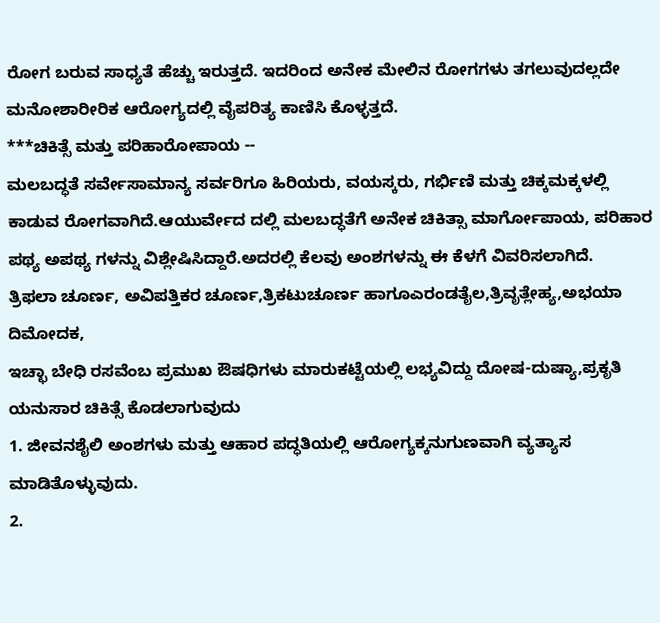ರೋಗ ಬರುವ ಸಾಧ್ಯತೆ ಹೆಚ್ಚು ಇರುತ್ತದೆ. ಇದರಿಂದ ಅನೇಕ ಮೇಲಿನ ರೋಗಗಳು ತಗಲುವುದಲ್ಲದೇ ಮನೋಶಾರೀರಿಕ ಆರೋಗ್ಯದಲ್ಲಿ ವೈಪರಿತ್ಯ ಕಾಣಿಸಿ ಕೊಳ್ಳತ್ತದೆ.
***ಚಿಕಿತ್ಸೆ ಮತ್ತು ಪರಿಹಾರೋಪಾಯ --
ಮಲಬದ್ಧತೆ ಸರ್ವೇಸಾಮಾನ್ಯ ಸರ್ವರಿಗೂ ಹಿರಿಯರು, ವಯಸ್ಕರು, ಗರ್ಭಿಣಿ ಮತ್ತು ಚಿಕ್ಕಮಕ್ಕಳಲ್ಲಿ ಕಾಡುವ ರೋಗವಾಗಿದೆ.ಆಯುರ್ವೇದ ದಲ್ಲಿ ಮಲಬದ್ಧತೆಗೆ ಅನೇಕ ಚಿಕಿತ್ಸಾ ಮಾರ್ಗೋಪಾಯ, ಪರಿಹಾರ ಪಥ್ಯ ಅಪಥ್ಯ ಗಳನ್ನು ವಿಶ್ಲೇಷಿಸಿದ್ದಾರೆ.ಅದರಲ್ಲಿ ಕೆಲವು ಅಂಶಗಳನ್ನು ಈ ಕೆಳಗೆ ವಿವರಿಸಲಾಗಿದೆ.
ತ್ರಿಫಲಾ ಚೂರ್ಣ, ಅವಿಪತ್ತಿಕರ ಚೂರ್ಣ,ತ್ರಿಕಟುಚೂರ್ಣ ಹಾಗೂಎರಂಡತೈಲ,ತ್ರಿವೃತ್ಲೇಹ್ಯ,ಅಭಯಾ ದಿಮೋದಕ,
ಇಚ್ಛಾ ಬೇಧಿ ರಸವೆಂಬ ಪ್ರಮುಖ ಔಷಧಿಗಳು ಮಾರುಕಟ್ಟೆಯಲ್ಲಿ ಲಭ್ಯವಿದ್ದು ದೋಷ-ದುಷ್ಯಾ,ಪ್ರಕೃತಿ ಯನುಸಾರ ಚಿಕಿತ್ಸೆ ಕೊಡಲಾಗುವುದು
1. ಜೀವನಶೈಲಿ ಅಂಶಗಳು ಮತ್ತು ಆಹಾರ ಪದ್ಧತಿಯಲ್ಲಿ ಆರೋಗ್ಯಕ್ಕನುಗುಣವಾಗಿ ವ್ಯತ್ಯಾಸ ಮಾಡಿತೊಳ್ಳುವುದು.
2.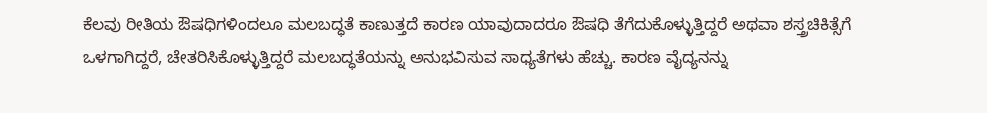ಕೆಲವು ರೀತಿಯ ಔಷಧಿಗಳಿಂದಲೂ ಮಲಬದ್ಧತೆ ಕಾಣುತ್ತದೆ ಕಾರಣ ಯಾವುದಾದರೂ ಔಷಧಿ ತೆಗೆದುಕೊಳ್ಳುತ್ತಿದ್ದರೆ ಅಥವಾ ಶಸ್ತ್ರಚಿಕಿತ್ಸೆಗೆ ಒಳಗಾಗಿದ್ದರೆ, ಚೇತರಿಸಿಕೊಳ್ಳುತ್ತಿದ್ದರೆ ಮಲಬದ್ಧತೆಯನ್ನು ಅನುಭವಿಸುವ ಸಾಧ್ಯತೆಗಳು ಹೆಚ್ಚು. ಕಾರಣ ವೈದ್ಯನನ್ನು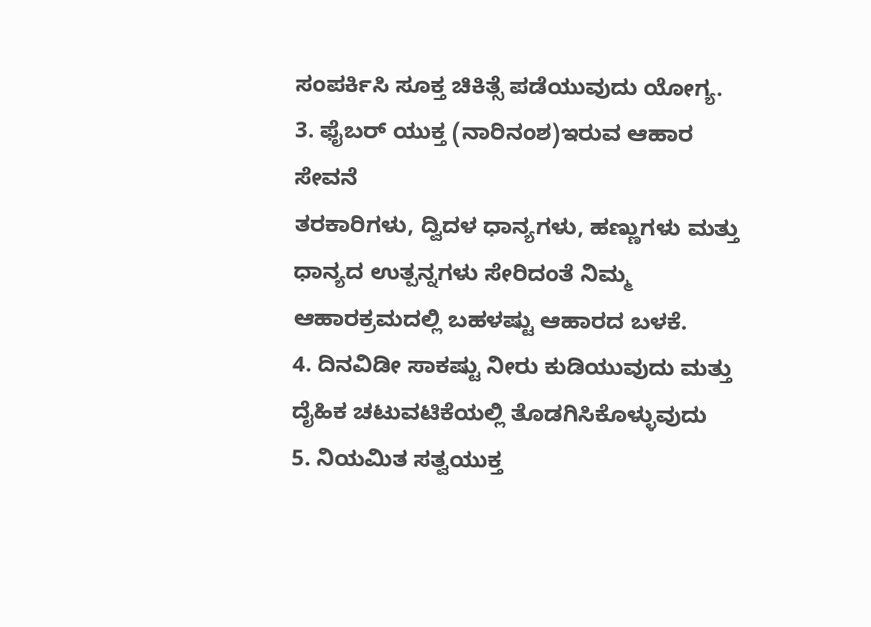ಸಂಪರ್ಕಿಸಿ ಸೂಕ್ತ ಚಿಕಿತ್ಸೆ ಪಡೆಯುವುದು ಯೋಗ್ಯ.
3. ಫೈಬರ್ ಯುಕ್ತ (ನಾರಿನಂಶ)ಇರುವ ಆಹಾರ ಸೇವನೆ
ತರಕಾರಿಗಳು, ದ್ವಿದಳ ಧಾನ್ಯಗಳು, ಹಣ್ಣುಗಳು ಮತ್ತು ಧಾನ್ಯದ ಉತ್ಪನ್ನಗಳು ಸೇರಿದಂತೆ ನಿಮ್ಮ ಆಹಾರಕ್ರಮದಲ್ಲಿ ಬಹಳಷ್ಟು ಆಹಾರದ ಬಳಕೆ.
4. ದಿನವಿಡೀ ಸಾಕಷ್ಟು ನೀರು ಕುಡಿಯುವುದು ಮತ್ತು ದೈಹಿಕ ಚಟುವಟಿಕೆಯಲ್ಲಿ ತೊಡಗಿಸಿಕೊಳ್ಳುವುದು
5. ನಿಯಮಿತ ಸತ್ವಯುಕ್ತ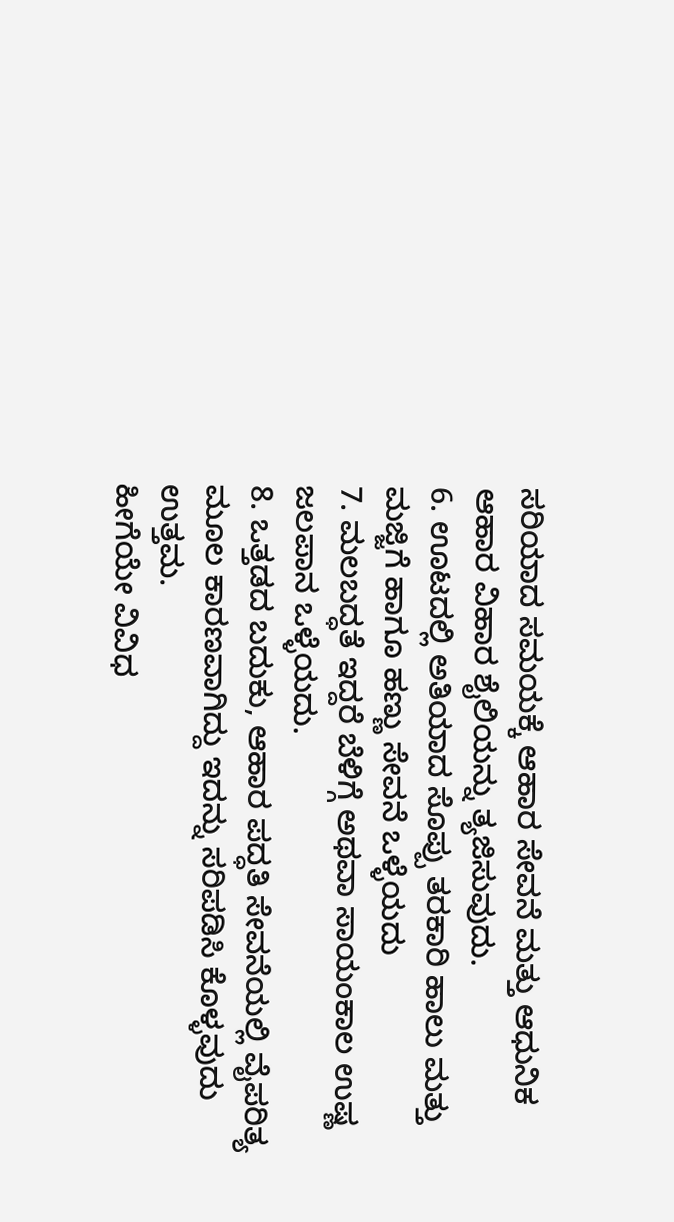ಸರಿಯಾದ ಸಮಯಕ್ಕೆ ಆಹಾರ ಸೇವನೆ ಮತ್ತು ಆಧುನಿಕ ಆಹಾರ ವಿಹಾರ ಶೈಲಿಯನ್ನು ತ್ಯಜಿಸುವುದು.
6. ಊಟದಲ್ಲಿ ಅತಿಯಾದ ಸೊಪ್ಪು ತರಕಾರಿ ಹಾಲು ಮತ್ತು ಮಜ್ಜಿಗೆ ಹಾಗೂ ಹಣ್ಣು ಸೇವನೆ ಒಳ್ಳೆಯದು
7. ಮಲಬದ್ಧತೆ ಇದ್ದರೆ ಬೆಳಿಗ್ಗೆ ಅಥವಾ ಸಾಯಂಕಾಲ ಉಷ್ಣ ಜಲಪಾನ ಒಳ್ಳೆಯದು.
8. ಒತ್ತಡದ ಬದುಕು, ಆಹಾರ ಪದ್ಧತಿ ಸೇವನೆಯಲ್ಲಿ ವೈಪರಿತ್ಯ ಮೂಲ ಕಾರಣವಾಗಿದ್ದು ಇದನ್ನು ಸರಿಪಡಿಸಿ ಕೊಳ್ಳವುದು ಉತ್ತಮ.
ಹೀಗೆಯೇ ವಿವಿಧ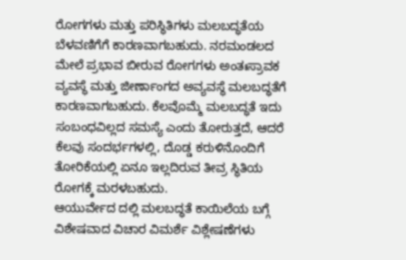ರೋಗಗಳು ಮತ್ತು ಪರಿಸ್ಥಿತಿಗಳು ಮಲಬದ್ಧತೆಯ ಬೆಳವಣಿಗೆಗೆ ಕಾರಣವಾಗಬಹುದು. ನರಮಂಡಲದ ಮೇಲೆ ಪ್ರಭಾವ ಬೀರುವ ರೋಗಗಳು ಅಂತಃಸ್ರಾವಕ ವ್ಯವಸ್ಥೆ ಮತ್ತು ಜೀರ್ಣಾಂಗದ ಅವ್ಯವಸ್ಥೆ ಮಲಬದ್ಧತೆಗೆ ಕಾರಣವಾಗಬಹುದು. ಕೆಲವೊಮ್ಮೆ ಮಲಬದ್ಧತೆ ಇದು ಸಂಬಂಧವಿಲ್ಲದ ಸಮಸ್ಯೆ ಎಂದು ತೋರುತ್ತದೆ, ಆದರೆ ಕೆಲವು ಸಂದರ್ಭಗಳಲ್ಲಿ, ದೊಡ್ಡ ಕರುಳಿನೊಂದಿಗೆ ತೋರಿಕೆಯಲ್ಲಿ ಏನೂ ಇಲ್ಲದಿರುವ ತೀವ್ರ ಸ್ಥಿತಿಯ ರೋಗಕ್ಕೆ ಮರಳಬಹುದು.
ಆಯುರ್ವೇದ ದಲ್ಲಿ ಮಲಬದ್ಧತೆ ಕಾಯಿಲೆಯ ಬಗ್ಗೆ ವಿಶೇಷವಾದ ವಿಚಾರ ವಿಮರ್ಶೆ ವಿಶ್ಲೇಷಣೆಗಳು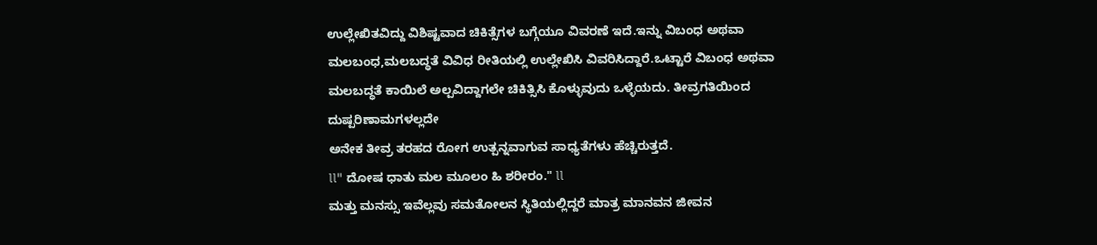ಉಲ್ಲೇಖಿತವಿದ್ದು ವಿಶಿಷ್ಟವಾದ ಚಿಕಿತ್ಸೆಗಳ ಬಗ್ಗೆಯೂ ವಿವರಣೆ ಇದೆ.ಇನ್ನು ವಿಬಂಧ ಅಥವಾ ಮಲಬಂಧ,ಮಲಬದ್ಧತೆ ವಿವಿಧ ರೀತಿಯಲ್ಲಿ ಉಲ್ಲೇಖಿಸಿ ವಿವರಿಸಿದ್ದಾರೆ.ಒಟ್ಟಾರೆ ವಿಬಂಧ ಅಥವಾ ಮಲಬದ್ಧತೆ ಕಾಯಿಲೆ ಅಲ್ಪವಿದ್ದಾಗಲೇ ಚಿಕಿತ್ಸಿಸಿ ಕೊಳ್ಳುವುದು ಒಳ್ಳೆಯದು. ತೀವ್ರಗತಿಯಿಂದ ದುಷ್ಪರಿಣಾಮಗಳಲ್ಲದೇ
ಅನೇಕ ತೀವ್ರ ತರಹದ ರೋಗ ಉತ್ಪನ್ನವಾಗುವ ಸಾಧ್ಯತೆಗಳು ಹೆಚ್ಚಿರುತ್ತದೆ.
ll" ದೋಷ ಧಾತು ಮಲ ಮೂಲಂ ಹಿ ಶರೀರಂ." ll
ಮತ್ತು ಮನಸ್ಸು ಇವೆಲ್ಲವು ಸಮತೋಲನ ಸ್ಥಿತಿಯಲ್ಲಿದ್ದರೆ ಮಾತ್ರ ಮಾನವನ ಜೀವನ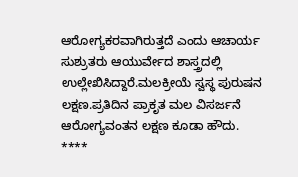ಆರೋಗ್ಯಕರವಾಗಿರುತ್ತದೆ ಎಂದು ಆಚಾರ್ಯ ಸುಶ್ರುತರು ಆಯುರ್ವೇದ ಶಾಸ್ತ್ರದಲ್ಲಿ ಉಲ್ಲೇಖಿಸಿದ್ದಾರೆ.ಮಲಕ್ರೀಯೆ ಸ್ವಸ್ಥ ಪುರುಷನ ಲಕ್ಷಣ.ಪ್ರತಿದಿನ ಪ್ರಾಕೃತ ಮಲ ವಿಸರ್ಜನೆ ಆರೋಗ್ಯವಂತನ ಲಕ್ಷಣ ಕೂಡಾ ಹೌದು.
****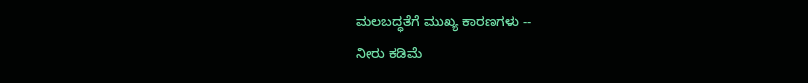ಮಲಬದ್ಧತೆಗೆ ಮುಖ್ಯ ಕಾರಣಗಳು --
ನೀರು ಕಡಿಮೆ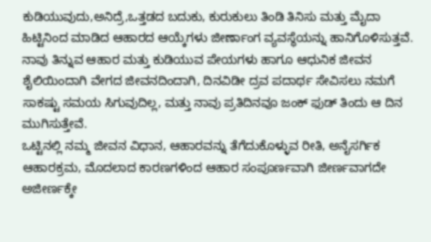ಕುಡಿಯುವುದು,ಅನಿದ್ರೆ,ಒತ್ತಡದ ಬದುಕು, ಕುರುಕುಲು ತಿಂಡಿ ತಿನಿಸು ಮತ್ತು ಮೈದಾ ಹಿಟ್ಟಿನಿಂದ ಮಾಡಿದ ಆಹಾರದ ಆಯ್ಕೆಗಳು ಜೀರ್ಣಾಂಗ ವ್ಯವಸ್ಥೆಯನ್ನು ಹಾನಿಗೊಳಿಸುತ್ತವೆ. ನಾವು ತಿನ್ನುವ ಆಹಾರ ಮತ್ತು ಕುಡಿಯುವ ಪೇಯಗಳು ಹಾಗೂ ಆಧುನಿಕ ಜೀವನ ಶೈಲಿಯಿಂದಾಗಿ ವೇಗದ ಜೀವನದಿಂದಾಗಿ, ದಿನವಿಡೀ ದ್ರವ ಪದಾರ್ಥ ಸೇವಿಸಲು ನಮಗೆ ಸಾಕಷ್ಟು ಸಮಯ ಸಿಗುವುದಿಲ್ಲ, ಮತ್ತು ನಾವು ಪ್ರತಿದಿನವೂ ಜಂಕ್ ಫುಡ್ ತಿಂದು ಆ ದಿನ ಮುಗಿಸುತ್ತೇವೆ.
ಒಟ್ಟಿನಲ್ಲಿ ನಮ್ಮ ಜೀವನ ವಿಧಾನ, ಆಹಾರವನ್ನು ತೆಗೆದುಕೊಳ್ಳುವ ರೀತಿ, ಅನೈಸರ್ಗಿಕ ಆಹಾರಕ್ರಮ, ಮೊದಲಾದ ಕಾರಣಗಳಿಂದ ಆಹಾರ ಸಂಪೂರ್ಣವಾಗಿ ಜೀರ್ಣವಾಗದೇ ಅಜೀರ್ಣಕ್ಕೇ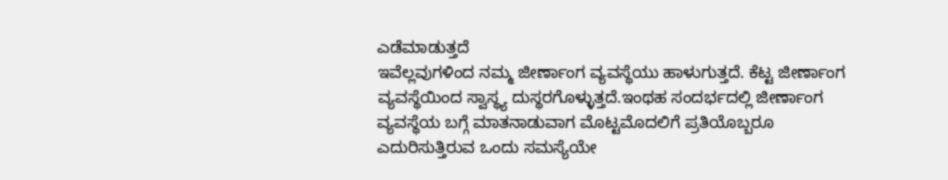ಎಡೆಮಾಡುತ್ತದೆ
ಇವೆಲ್ಲವುಗಳಿಂದ ನಮ್ಮ ಜೀರ್ಣಾಂಗ ವ್ಯವಸ್ಥೆಯು ಹಾಳುಗುತ್ತದೆ. ಕೆಟ್ಟ ಜೀರ್ಣಾಂಗ ವ್ಯವಸ್ಥೆಯಿಂದ ಸ್ವಾಸ್ಥ್ಯ ದುಸ್ಥರಗೊಳ್ಳುತ್ತದೆ.ಇಂಥಹ ಸಂದರ್ಭದಲ್ಲಿ ಜೀರ್ಣಾಂಗ ವ್ಯವಸ್ಥೆಯ ಬಗ್ಗೆ ಮಾತನಾಡುವಾಗ ಮೊಟ್ಟಮೊದಲಿಗೆ ಪ್ರತಿಯೊಬ್ಬರೂ ಎದುರಿಸುತ್ತಿರುವ ಒಂದು ಸಮಸ್ಯೆಯೇ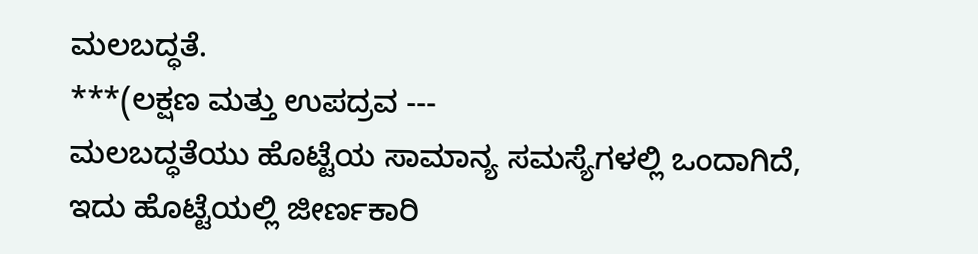ಮಲಬದ್ಧತೆ.
***(ಲಕ್ಷಣ ಮತ್ತು ಉಪದ್ರವ ---
ಮಲಬದ್ಧತೆಯು ಹೊಟ್ಟೆಯ ಸಾಮಾನ್ಯ ಸಮಸ್ಯೆಗಳಲ್ಲಿ ಒಂದಾಗಿದೆ, ಇದು ಹೊಟ್ಟೆಯಲ್ಲಿ ಜೀರ್ಣಕಾರಿ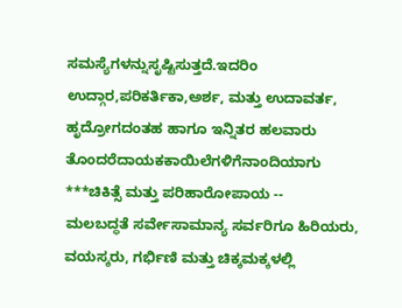ಸಮಸ್ಯೆಗಳನ್ನುಸೃಷ್ಟಿಸುತ್ತದೆ.ಇದರಿಂ
ಉದ್ಗಾರ,ಪರಿಕರ್ತಿಕಾ,ಅರ್ಶ, ಮತ್ತು ಉದಾವರ್ತ, ಹೃದ್ರೋಗದಂತಹ ಹಾಗೂ ಇನ್ನಿತರ ಹಲವಾರು ತೊಂದರೆದಾಯಕಕಾಯಿಲೆಗಳಿಗೆನಾಂದಿಯಾಗು
***ಚಿಕಿತ್ಸೆ ಮತ್ತು ಪರಿಹಾರೋಪಾಯ --
ಮಲಬದ್ಧತೆ ಸರ್ವೇಸಾಮಾನ್ಯ ಸರ್ವರಿಗೂ ಹಿರಿಯರು, ವಯಸ್ಕರು, ಗರ್ಭಿಣಿ ಮತ್ತು ಚಿಕ್ಕಮಕ್ಕಳಲ್ಲಿ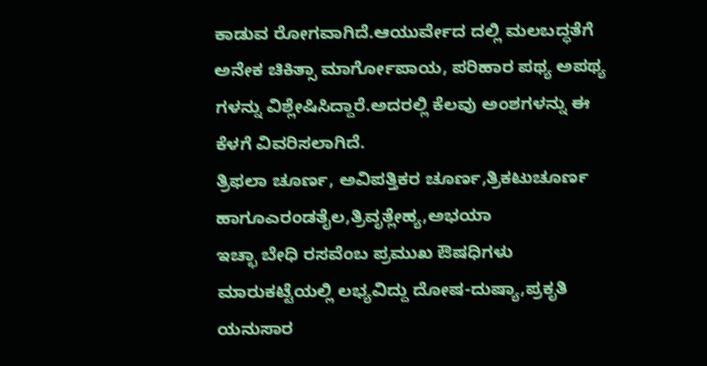ಕಾಡುವ ರೋಗವಾಗಿದೆ.ಆಯುರ್ವೇದ ದಲ್ಲಿ ಮಲಬದ್ಧತೆಗೆ ಅನೇಕ ಚಿಕಿತ್ಸಾ ಮಾರ್ಗೋಪಾಯ, ಪರಿಹಾರ ಪಥ್ಯ ಅಪಥ್ಯ ಗಳನ್ನು ವಿಶ್ಲೇಷಿಸಿದ್ದಾರೆ.ಅದರಲ್ಲಿ ಕೆಲವು ಅಂಶಗಳನ್ನು ಈ ಕೆಳಗೆ ವಿವರಿಸಲಾಗಿದೆ.
ತ್ರಿಫಲಾ ಚೂರ್ಣ, ಅವಿಪತ್ತಿಕರ ಚೂರ್ಣ,ತ್ರಿಕಟುಚೂರ್ಣ ಹಾಗೂಎರಂಡತೈಲ,ತ್ರಿವೃತ್ಲೇಹ್ಯ,ಅಭಯಾ
ಇಚ್ಛಾ ಬೇಧಿ ರಸವೆಂಬ ಪ್ರಮುಖ ಔಷಧಿಗಳು ಮಾರುಕಟ್ಟೆಯಲ್ಲಿ ಲಭ್ಯವಿದ್ದು ದೋಷ-ದುಷ್ಯಾ,ಪ್ರಕೃತಿ ಯನುಸಾರ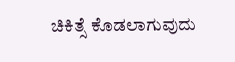ಚಿಕಿತ್ಸೆ ಕೊಡಲಾಗುವುದು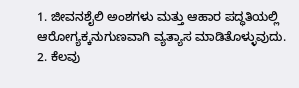1. ಜೀವನಶೈಲಿ ಅಂಶಗಳು ಮತ್ತು ಆಹಾರ ಪದ್ಧತಿಯಲ್ಲಿ ಆರೋಗ್ಯಕ್ಕನುಗುಣವಾಗಿ ವ್ಯತ್ಯಾಸ ಮಾಡಿತೊಳ್ಳುವುದು.
2. ಕೆಲವು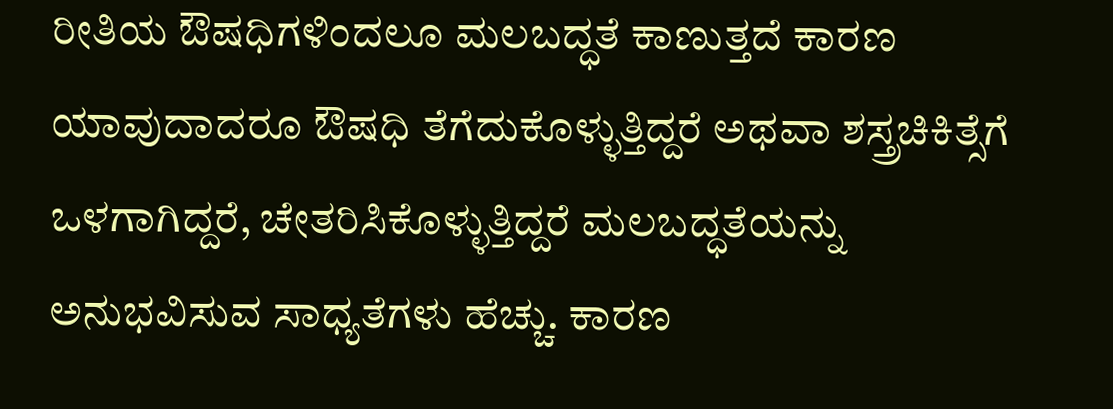ರೀತಿಯ ಔಷಧಿಗಳಿಂದಲೂ ಮಲಬದ್ಧತೆ ಕಾಣುತ್ತದೆ ಕಾರಣ ಯಾವುದಾದರೂ ಔಷಧಿ ತೆಗೆದುಕೊಳ್ಳುತ್ತಿದ್ದರೆ ಅಥವಾ ಶಸ್ತ್ರಚಿಕಿತ್ಸೆಗೆ ಒಳಗಾಗಿದ್ದರೆ, ಚೇತರಿಸಿಕೊಳ್ಳುತ್ತಿದ್ದರೆ ಮಲಬದ್ಧತೆಯನ್ನು ಅನುಭವಿಸುವ ಸಾಧ್ಯತೆಗಳು ಹೆಚ್ಚು. ಕಾರಣ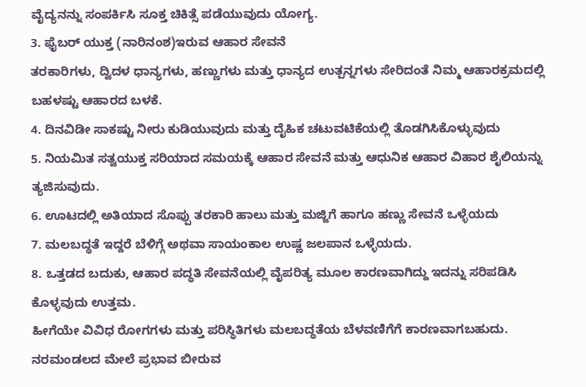ವೈದ್ಯನನ್ನು ಸಂಪರ್ಕಿಸಿ ಸೂಕ್ತ ಚಿಕಿತ್ಸೆ ಪಡೆಯುವುದು ಯೋಗ್ಯ.
3. ಫೈಬರ್ ಯುಕ್ತ (ನಾರಿನಂಶ)ಇರುವ ಆಹಾರ ಸೇವನೆ
ತರಕಾರಿಗಳು, ದ್ವಿದಳ ಧಾನ್ಯಗಳು, ಹಣ್ಣುಗಳು ಮತ್ತು ಧಾನ್ಯದ ಉತ್ಪನ್ನಗಳು ಸೇರಿದಂತೆ ನಿಮ್ಮ ಆಹಾರಕ್ರಮದಲ್ಲಿ ಬಹಳಷ್ಟು ಆಹಾರದ ಬಳಕೆ.
4. ದಿನವಿಡೀ ಸಾಕಷ್ಟು ನೀರು ಕುಡಿಯುವುದು ಮತ್ತು ದೈಹಿಕ ಚಟುವಟಿಕೆಯಲ್ಲಿ ತೊಡಗಿಸಿಕೊಳ್ಳುವುದು
5. ನಿಯಮಿತ ಸತ್ವಯುಕ್ತ ಸರಿಯಾದ ಸಮಯಕ್ಕೆ ಆಹಾರ ಸೇವನೆ ಮತ್ತು ಆಧುನಿಕ ಆಹಾರ ವಿಹಾರ ಶೈಲಿಯನ್ನು ತ್ಯಜಿಸುವುದು.
6. ಊಟದಲ್ಲಿ ಅತಿಯಾದ ಸೊಪ್ಪು ತರಕಾರಿ ಹಾಲು ಮತ್ತು ಮಜ್ಜಿಗೆ ಹಾಗೂ ಹಣ್ಣು ಸೇವನೆ ಒಳ್ಳೆಯದು
7. ಮಲಬದ್ಧತೆ ಇದ್ದರೆ ಬೆಳಿಗ್ಗೆ ಅಥವಾ ಸಾಯಂಕಾಲ ಉಷ್ಣ ಜಲಪಾನ ಒಳ್ಳೆಯದು.
8. ಒತ್ತಡದ ಬದುಕು, ಆಹಾರ ಪದ್ಧತಿ ಸೇವನೆಯಲ್ಲಿ ವೈಪರಿತ್ಯ ಮೂಲ ಕಾರಣವಾಗಿದ್ದು ಇದನ್ನು ಸರಿಪಡಿಸಿ ಕೊಳ್ಳವುದು ಉತ್ತಮ.
ಹೀಗೆಯೇ ವಿವಿಧ ರೋಗಗಳು ಮತ್ತು ಪರಿಸ್ಥಿತಿಗಳು ಮಲಬದ್ಧತೆಯ ಬೆಳವಣಿಗೆಗೆ ಕಾರಣವಾಗಬಹುದು. ನರಮಂಡಲದ ಮೇಲೆ ಪ್ರಭಾವ ಬೀರುವ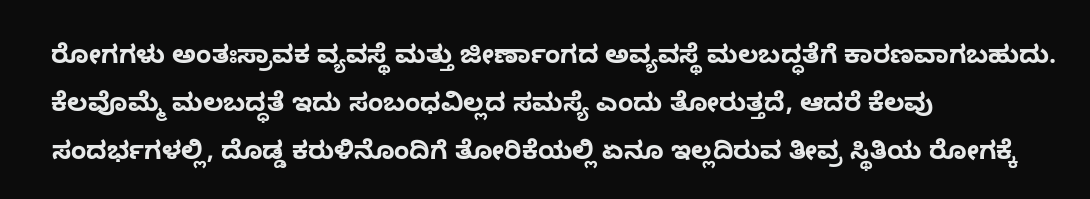ರೋಗಗಳು ಅಂತಃಸ್ರಾವಕ ವ್ಯವಸ್ಥೆ ಮತ್ತು ಜೀರ್ಣಾಂಗದ ಅವ್ಯವಸ್ಥೆ ಮಲಬದ್ಧತೆಗೆ ಕಾರಣವಾಗಬಹುದು. ಕೆಲವೊಮ್ಮೆ ಮಲಬದ್ಧತೆ ಇದು ಸಂಬಂಧವಿಲ್ಲದ ಸಮಸ್ಯೆ ಎಂದು ತೋರುತ್ತದೆ, ಆದರೆ ಕೆಲವು ಸಂದರ್ಭಗಳಲ್ಲಿ, ದೊಡ್ಡ ಕರುಳಿನೊಂದಿಗೆ ತೋರಿಕೆಯಲ್ಲಿ ಏನೂ ಇಲ್ಲದಿರುವ ತೀವ್ರ ಸ್ಥಿತಿಯ ರೋಗಕ್ಕೆ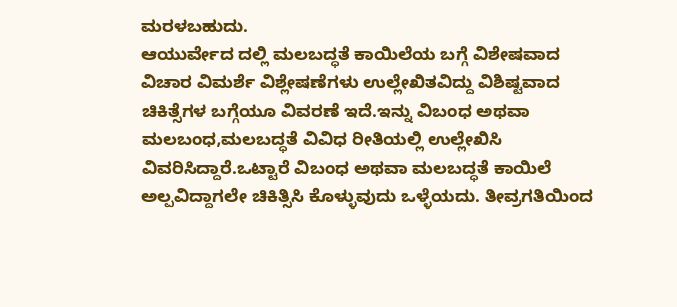ಮರಳಬಹುದು.
ಆಯುರ್ವೇದ ದಲ್ಲಿ ಮಲಬದ್ಧತೆ ಕಾಯಿಲೆಯ ಬಗ್ಗೆ ವಿಶೇಷವಾದ ವಿಚಾರ ವಿಮರ್ಶೆ ವಿಶ್ಲೇಷಣೆಗಳು ಉಲ್ಲೇಖಿತವಿದ್ದು ವಿಶಿಷ್ಟವಾದ ಚಿಕಿತ್ಸೆಗಳ ಬಗ್ಗೆಯೂ ವಿವರಣೆ ಇದೆ.ಇನ್ನು ವಿಬಂಧ ಅಥವಾ ಮಲಬಂಧ,ಮಲಬದ್ಧತೆ ವಿವಿಧ ರೀತಿಯಲ್ಲಿ ಉಲ್ಲೇಖಿಸಿ ವಿವರಿಸಿದ್ದಾರೆ.ಒಟ್ಟಾರೆ ವಿಬಂಧ ಅಥವಾ ಮಲಬದ್ಧತೆ ಕಾಯಿಲೆ ಅಲ್ಪವಿದ್ದಾಗಲೇ ಚಿಕಿತ್ಸಿಸಿ ಕೊಳ್ಳುವುದು ಒಳ್ಳೆಯದು. ತೀವ್ರಗತಿಯಿಂದ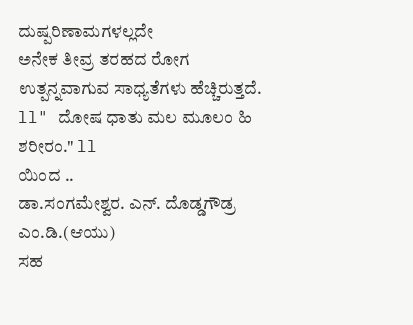ದುಷ್ಪರಿಣಾಮಗಳಲ್ಲದೇ
ಅನೇಕ ತೀವ್ರ ತರಹದ ರೋಗ ಉತ್ಪನ್ನವಾಗುವ ಸಾಧ್ಯತೆಗಳು ಹೆಚ್ಚಿರುತ್ತದೆ.
ll" ದೋಷ ಧಾತು ಮಲ ಮೂಲಂ ಹಿ ಶರೀರಂ." ll
ಯಿಂದ ..
ಡಾ.ಸಂಗಮೇಶ್ವರ. ಎನ್. ದೊಡ್ಡಗೌಡ್ರ
ಎಂ.ಡಿ.(ಆಯು)
ಸಹ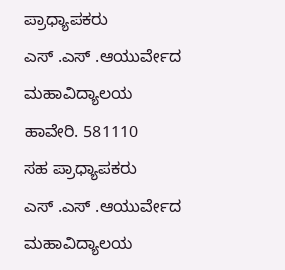ಪ್ರಾಧ್ಯಾಪಕರು
ಎಸ್ .ಎಸ್ .ಆಯುರ್ವೇದ ಮಹಾವಿದ್ಯಾಲಯ
ಹಾವೇರಿ. 581110
ಸಹ ಪ್ರಾಧ್ಯಾಪಕರು
ಎಸ್ .ಎಸ್ .ಆಯುರ್ವೇದ ಮಹಾವಿದ್ಯಾಲಯ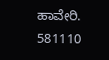ಹಾವೇರಿ. 581110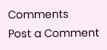Comments
Post a Comment